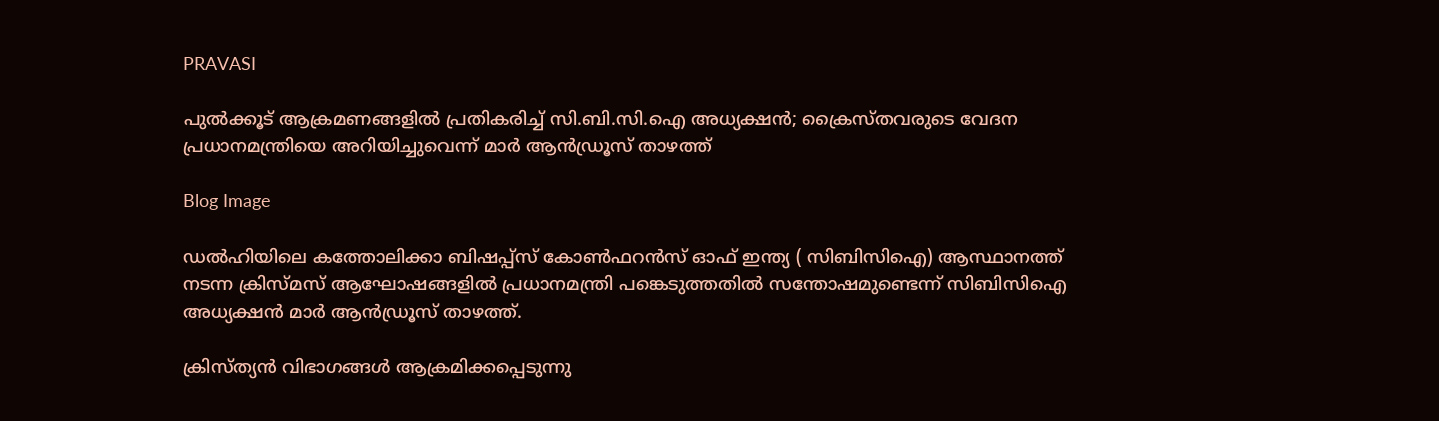PRAVASI

പുല്‍ക്കൂട് ആക്രമണങ്ങളില്‍ പ്രതികരിച്ച് സി.ബി.സി.ഐ അധ്യക്ഷന്‍; ക്രൈസ്തവരുടെ വേദന പ്രധാനമന്ത്രിയെ അറിയിച്ചുവെന്ന് മാര്‍ ആന്‍ഡ്രൂസ് താഴത്ത്

Blog Image

ഡല്‍ഹിയിലെ കത്തോലിക്കാ ബിഷപ്പ്‌സ് കോണ്‍ഫറന്‍സ് ഓഫ് ഇന്ത്യ ( സിബിസിഐ) ആസ്ഥാനത്ത് നടന്ന ക്രിസ്മസ് ആഘോഷങ്ങളില്‍ പ്രധാനമന്ത്രി പങ്കെടുത്തതില്‍ സന്തോഷമുണ്ടെന്ന് സിബിസിഐ അധ്യക്ഷന്‍ മാര്‍ ആന്‍ഡ്രൂസ് താഴത്ത്.

ക്രിസ്ത്യന്‍ വിഭാഗങ്ങള്‍ ആക്രമിക്കപ്പെടുന്നു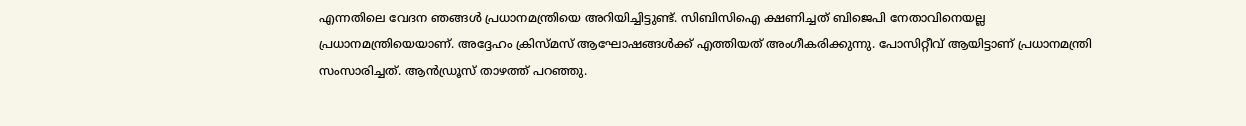എന്നതിലെ വേദന ഞങ്ങള്‍ പ്രധാനമന്ത്രിയെ അറിയിച്ചിട്ടുണ്ട്. സിബിസിഐ ക്ഷണിച്ചത് ബിജെപി നേതാവിനെയല്ല പ്രധാനമന്ത്രിയെയാണ്. അദ്ദേഹം ക്രിസ്മസ് ആഘോഷങ്ങള്‍ക്ക് എത്തിയത് അംഗീകരിക്കുന്നു. പോസിറ്റീവ് ആയിട്ടാണ് പ്രധാനമന്ത്രി സംസാരിച്ചത്. ആന്‍ഡ്രൂസ് താഴത്ത് പറഞ്ഞു.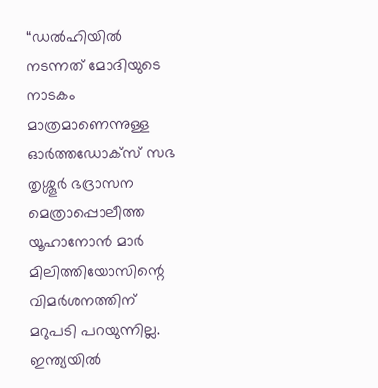“ഡല്‍ഹിയില്‍ നടന്നത് മോദിയുടെ നാടകം മാത്രമാണെന്നുള്ള ഓര്‍ത്തഡോക്‌സ് സഭ തൃശ്ശൂര്‍ ഭദ്രാസന മെത്രാപ്പൊലീത്ത യൂഹാനോന്‍ മാര്‍ മിലിത്തിയോസിന്റെ വിമര്‍ശനത്തിന് മറുപടി പറയുന്നില്ല. ഇന്ത്യയില്‍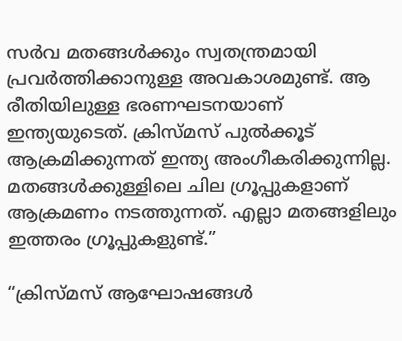സര്‍വ മതങ്ങള്‍ക്കും സ്വതന്ത്രമായി പ്രവര്‍ത്തിക്കാനുള്ള അവകാശമുണ്ട്. ആ രീതിയിലുള്ള ഭരണഘടനയാണ് ഇന്ത്യയുടെത്. ക്രിസ്മസ് പുല്‍ക്കൂട്‌ ആക്രമിക്കുന്നത് ഇന്ത്യ അംഗീകരിക്കുന്നില്ല. മതങ്ങള്‍ക്കുള്ളിലെ ചില ഗ്രൂപ്പുകളാണ് ആക്രമണം നടത്തുന്നത്. എല്ലാ മതങ്ങളിലും ഇത്തരം ഗ്രൂപ്പുകളുണ്ട്‌.”

“ക്രിസ്മസ് ആഘോഷങ്ങള്‍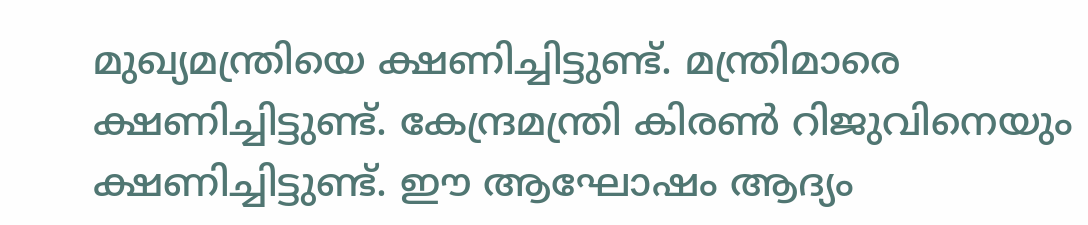മുഖ്യമന്ത്രിയെ ക്ഷണിച്ചിട്ടുണ്ട്. മന്ത്രിമാരെ ക്ഷണിച്ചിട്ടുണ്ട്. കേന്ദ്രമന്ത്രി കിരണ്‍ റിജുവിനെയും ക്ഷണിച്ചിട്ടുണ്ട്. ഈ ആഘോഷം ആദ്യം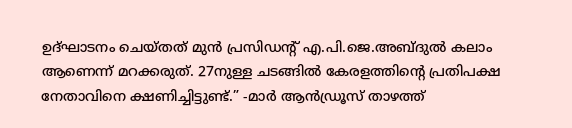ഉദ്ഘാടനം ചെയ്തത് മുന്‍ പ്രസിഡന്റ് എ.പി.ജെ.അബ്ദുല്‍ കലാം ആണെന്ന് മറക്കരുത്. 27നുള്ള ചടങ്ങില്‍ കേരളത്തിന്റെ പ്രതിപക്ഷ നേതാവിനെ ക്ഷണിച്ചിട്ടുണ്ട്.” -മാര്‍ ആന്‍ഡ്രൂസ് താഴത്ത്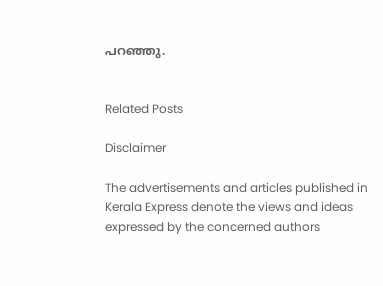പറഞ്ഞു.


Related Posts

Disclaimer

The advertisements and articles published in Kerala Express denote the views and ideas expressed by the concerned authors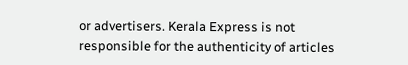or advertisers. Kerala Express is not responsible for the authenticity of articles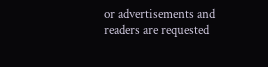or advertisements and readers are requested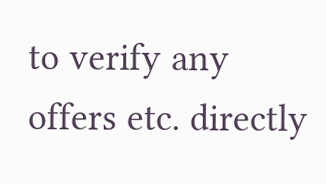to verify any offers etc. directly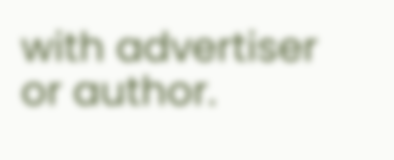with advertiser or author.